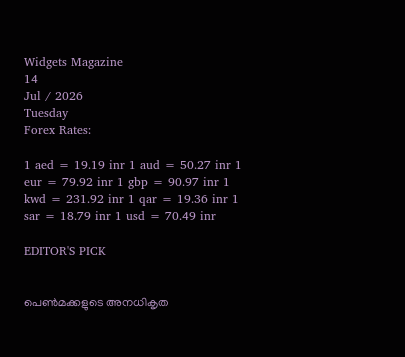Widgets Magazine
14
Jul / 2026
Tuesday
Forex Rates:

1 aed = 19.19 inr 1 aud = 50.27 inr 1 eur = 79.92 inr 1 gbp = 90.97 inr 1 kwd = 231.92 inr 1 qar = 19.36 inr 1 sar = 18.79 inr 1 usd = 70.49 inr

EDITOR'S PICK


പെൺമക്കളുടെ അനധികൃത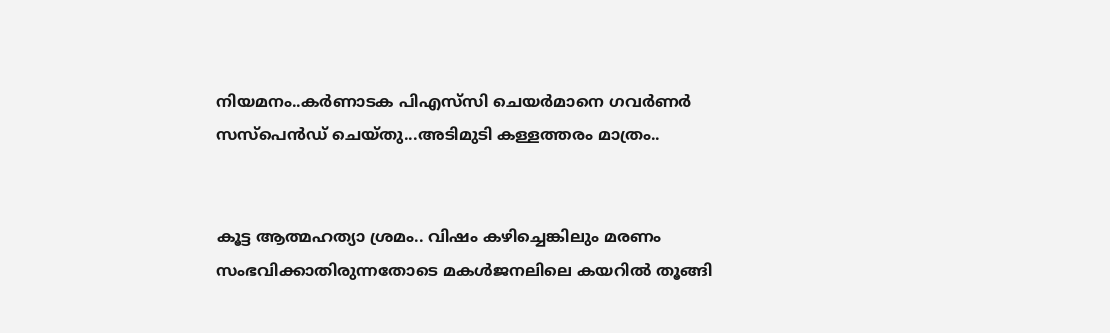നിയമനം..കർണാടക പിഎസ്‌സി ചെയർമാനെ ഗവർണർ സസ്പെൻഡ് ചെയ്തു...അടിമുടി കള്ളത്തരം മാത്രം..


കൂട്ട ആത്മഹത്യാ ശ്രമം.. വിഷം കഴിച്ചെങ്കിലും മരണം സംഭവിക്കാതിരുന്നതോടെ മകൾജനലിലെ കയറിൽ തൂങ്ങി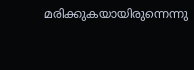മരിക്കുകയായിരുന്നെന്നു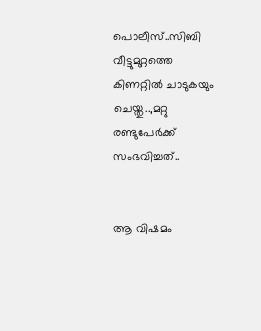പൊലീസ്..സിബി വീട്ടുമുറ്റത്തെ കിണറ്റിൽ ചാടുകയും ചെയ്തു..,മറ്റു രണ്ടുപേർക്ക് സംഭവിച്ചത്..


ആ വിഷമം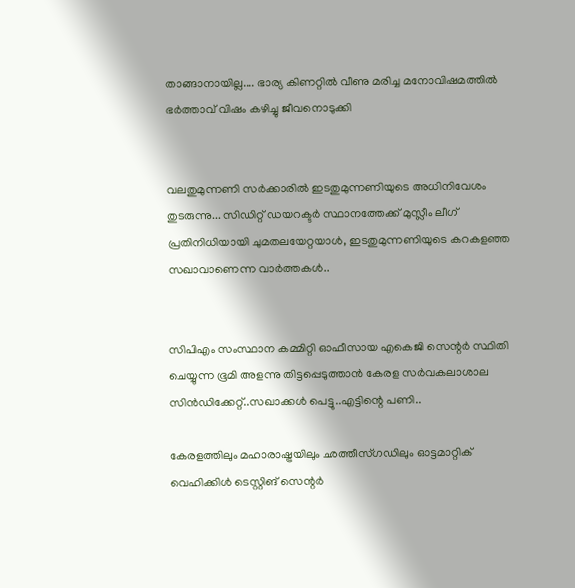താങ്ങാനായില്ല.... ഭാര്യ കിണറ്റിൽ വീണു മരിച്ച മനോവിഷമത്തിൽ ഭർത്താവ് വിഷം കഴിച്ചു ജീവനൊടുക്കി


വലതുമുന്നണി സർക്കാരിൽ ഇടതുമുന്നണിയുടെ അധിനിവേശം തുടരുന്നു... സിഡിറ്റ് ഡയറക്ടർ സ്ഥാനത്തേക്ക് മുസ്ലീം ലീഗ് പ്രതിനിധിയായി ചുമതലയേറ്റയാൾ, ഇടതുമുന്നണിയുടെ കറകളഞ്ഞ സഖാവാണെന്ന വാർത്തകൾ..


സിപിഎം സംസ്ഥാന കമ്മിറ്റി ഓഫീസായ എകെജി സെന്റർ സ്ഥിതി ചെയ്യുന്ന ഭൂമി അളന്നു തിട്ടപ്പെടുത്താൻ കേരള സര്‍വകലാശാല സിന്‍ഡിക്കേറ്റ്..സഖാക്കൾ പെട്ടു..എട്ടിന്റെ പണി..

കേരളത്തിലും മഹാരാഷ്ട്രയിലും ഛത്തീസ്ഗഡിലും ഓട്ടമാറ്റിക് വെഹിക്കിള്‍ ടെസ്റ്റിങ് സെന്റര്‍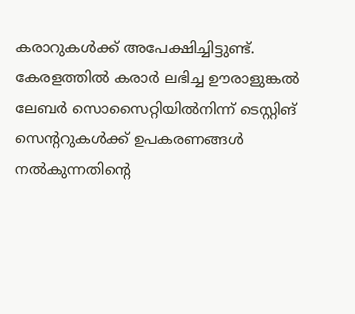കരാറുകള്‍ക്ക് അപേക്ഷിച്ചിട്ടുണ്ട്. കേരളത്തില്‍ കരാര്‍ ലഭിച്ച ഊരാളുങ്കല്‍ ലേബര്‍ സൊസൈറ്റിയില്‍നിന്ന് ടെസ്റ്റിങ് സെന്ററുകള്‍ക്ക് ഉപകരണങ്ങള്‍ നല്‍കുന്നതിന്റെ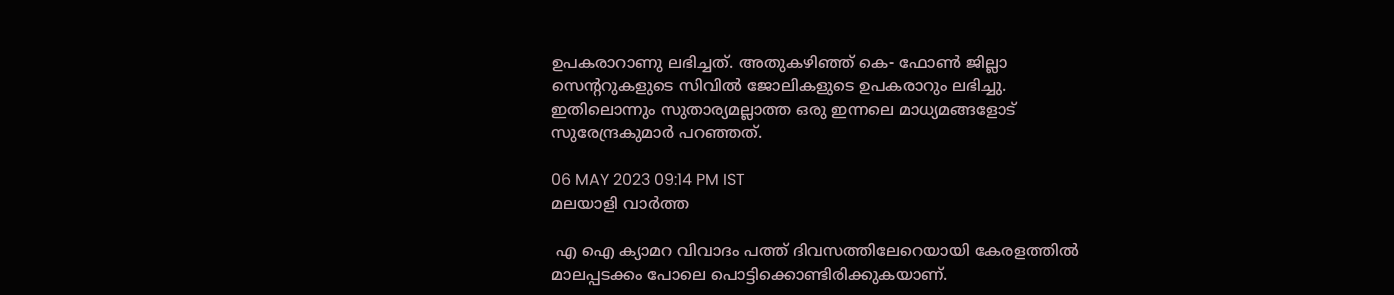ഉപകരാറാണു ലഭിച്ചത്. അതുകഴിഞ്ഞ് കെ- ഫോണ്‍ ജില്ലാ സെന്ററുകളുടെ സിവില്‍ ജോലികളുടെ ഉപകരാറും ലഭിച്ചു. ഇതിലൊന്നും സുതാര്യമല്ലാത്ത ഒരു ഇന്നലെ മാധ്യമങ്ങളോട് സുരേന്ദ്രകുമാര്‍ പറഞ്ഞത്.

06 MAY 2023 09:14 PM IST
മലയാളി വാര്‍ത്ത

 എ ഐ ക്യാമറ വിവാദം പത്ത് ദിവസത്തിലേറെയായി കേരളത്തില്‍ മാലപ്പടക്കം പോലെ പൊട്ടിക്കൊണ്ടിരിക്കുകയാണ്.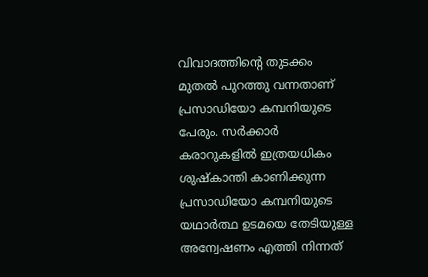വിവാദത്തിന്റെ തുടക്കം മുതല്‍ പുറത്തു വന്നതാണ് പ്രസാഡിയോ കമ്പനിയുടെ പേരും. സര്‍ക്കാര്‍ കരാറുകളില്‍ ഇത്രയധികം ശുഷ്‌കാന്തി കാണിക്കുന്ന പ്രസാഡിയോ കമ്പനിയുടെ യഥാര്‍ത്ഥ ഉടമയെ തേടിയുള്ള അന്വേഷണം എത്തി നിന്നത്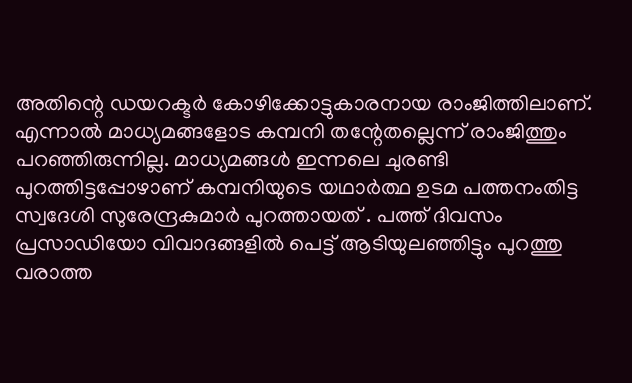അതിന്റെ ഡയറക്ടര്‍ കോഴിക്കോട്ടുകാരനായ രാംജിത്തിലാണ്. എന്നാല്‍ മാധ്യമങ്ങളോട കമ്പനി തന്റേതല്ലെന്ന് രാംജിത്തും പറഞ്ഞിരുന്നില്ല. മാധ്യമങ്ങള്‍ ഇന്നലെ ചുരണ്ടി പുറത്തിട്ടപ്പോഴാണ് കമ്പനിയുടെ യഥാര്‍ത്ഥ ഉടമ പത്തനംതിട്ട സ്വദേശി സുരേന്ദ്രകുമാര്‍ പുറത്തായത് . പത്ത് ദിവസം പ്രസാഡിയോ വിവാദങ്ങളില്‍ പെട്ട് ആടിയുലഞ്ഞിട്ടും പുറത്തു വരാത്ത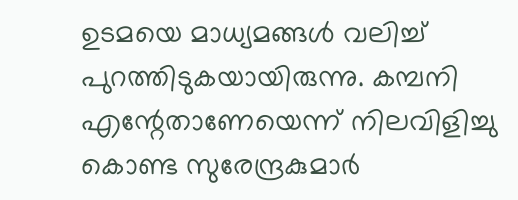ഉടമയെ മാധ്യമങ്ങള്‍ വലിച്ച് പുറത്തിടുകയായിരുന്നു. കമ്പനി എന്റേതാണേയെന്ന് നിലവിളിച്ചു കൊണ്ട സുരേന്ദ്രകുമാര്‍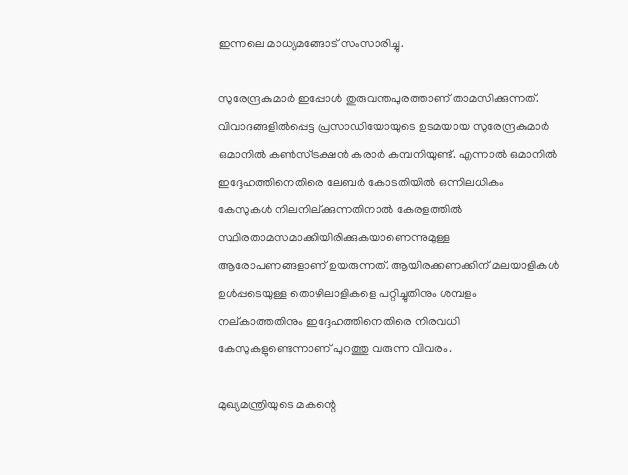ഇന്നലെ മാധ്യമങ്ങോട് സംസാരിച്ചു.

സുരേന്ദ്രകുമാര്‍ ഇപ്പോള്‍ തുരുവന്തപുരത്താണ് താമസിക്കുന്നത്. വിവാദങ്ങളില്‍പ്പെട്ട പ്രസാഡിയോയുടെ ഉടമയായ സുരേന്ദ്രകുമാര്‍ ഒമാനില്‍ കണ്‍സ്ട്രക്ഷന്‍ കരാര്‍ കമ്പനിയുണ്ട്. എന്നാല്‍ ഒമാനില്‍ ഇദ്ദേഹത്തിനെതിരെ ലേബര്‍ കോടതിയില്‍ ഒന്നിലധികം കേസുകള്‍ നിലനില്ക്കുന്നതിനാല്‍ കേരളത്തില്‍ സ്ഥിരതാമസമാക്കിയിരിക്കുകയാണെന്നുമുള്ള ആരോപണങ്ങളാണ് ഉയരുന്നത്. ആയിരക്കണക്കിന് മലയാളികള്‍ ഉള്‍പ്പടെയുള്ള തൊഴിലാളികളെ പറ്റിച്ചുതിനും ശമ്പളം നല്കാത്തതിനും ഇദ്ദേഹത്തിനെതിരെ നിരവധി കേസുകളുണ്ടെന്നാണ് പുറത്തു വരുന്ന വിവരം.

മുഖ്യമന്ത്രിയുടെ മകന്റെ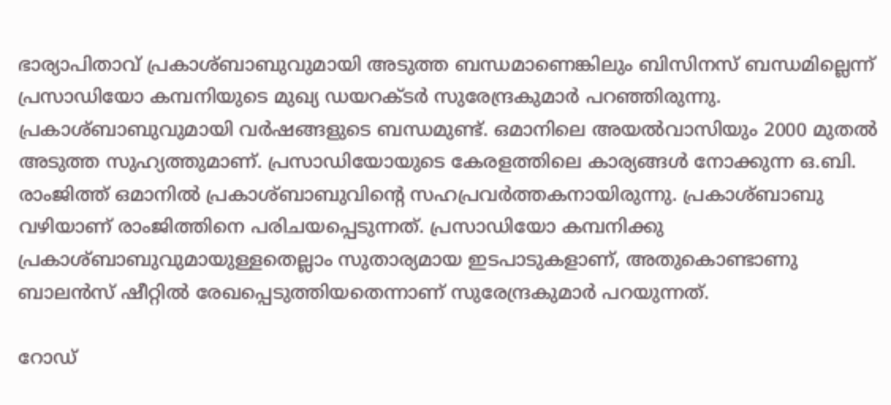ഭാര്യാപിതാവ് പ്രകാശ്ബാബുവുമായി അടുത്ത ബന്ധമാണെങ്കിലും ബിസിനസ് ബന്ധമില്ലെന്ന് പ്രസാഡിയോ കമ്പനിയുടെ മുഖ്യ ഡയറക്ടര്‍ സുരേന്ദ്രകുമാര്‍ പറഞ്ഞിരുന്നു.  പ്രകാശ്ബാബുവുമായി വര്‍ഷങ്ങളുടെ ബന്ധമുണ്ട്. ഒമാനിലെ അയല്‍വാസിയും 2000 മുതല്‍ അടുത്ത സുഹ്യത്തുമാണ്. പ്രസാഡിയോയുടെ കേരളത്തിലെ കാര്യങ്ങള്‍ നോക്കുന്ന ഒ.ബി. രാംജിത്ത് ഒമാനില്‍ പ്രകാശ്ബാബുവിന്റെ സഹപ്രവര്‍ത്തകനായിരുന്നു. പ്രകാശ്ബാബു വഴിയാണ് രാംജിത്തിനെ പരിചയപ്പെടുന്നത്. പ്രസാഡിയോ കമ്പനിക്കു പ്രകാശ്ബാബുവുമായുള്ളതെല്ലാം സുതാര്യമായ ഇടപാടുകളാണ്, അതുകൊണ്ടാണു ബാലന്‍സ് ഷീറ്റില്‍ രേഖപ്പെടുത്തിയതെന്നാണ് സുരേന്ദ്രകുമാര്‍ പറയുന്നത്.

റോഡ്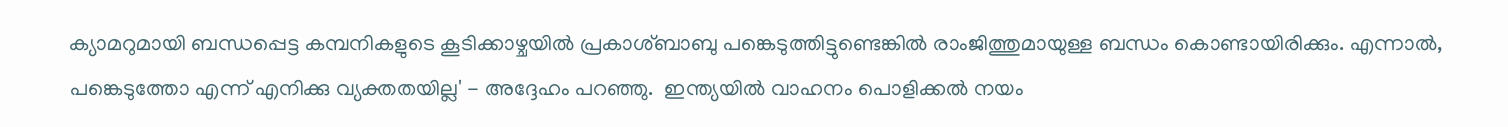ക്യാമറുമായി ബന്ധപ്പെട്ട കമ്പനികളുടെ കൂടിക്കാഴ്ചയില്‍ പ്രകാശ്ബാബു പങ്കെടുത്തിട്ടുണ്ടെങ്കില്‍ രാംജിത്തുമായുള്ള ബന്ധം കൊണ്ടായിരിക്കും. എന്നാല്‍, പങ്കെടുത്തോ എന്ന് എനിക്കു വ്യക്തതയില്ല' - അദ്ദേഹം പറഞ്ഞു.  ഇന്ത്യയില്‍ വാഹനം പൊളിക്കല്‍ നയം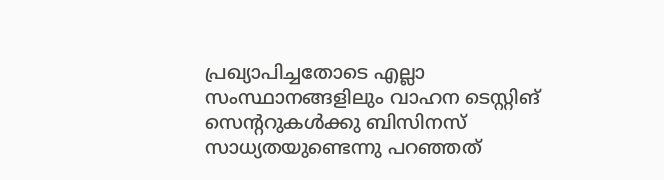പ്രഖ്യാപിച്ചതോടെ എല്ലാ സംസ്ഥാനങ്ങളിലും വാഹന ടെസ്റ്റിങ് സെന്ററുകള്‍ക്കു ബിസിനസ് സാധ്യതയുണ്ടെന്നു പറഞ്ഞത്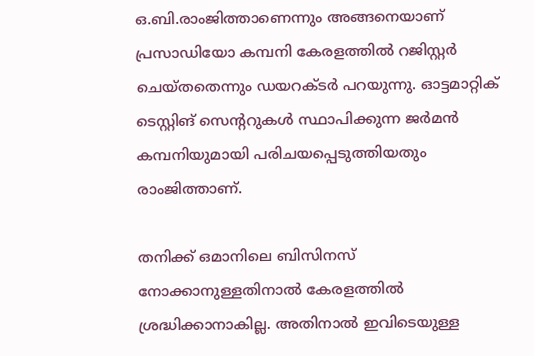ഒ.ബി.രാംജിത്താണെന്നും അങ്ങനെയാണ് പ്രസാഡിയോ കമ്പനി കേരളത്തില്‍ റജിസ്റ്റര്‍ ചെയ്തതെന്നും ഡയറക്ടര്‍ പറയുന്നു. ഓട്ടമാറ്റിക് ടെസ്റ്റിങ് സെന്ററുകള്‍ സ്ഥാപിക്കുന്ന ജര്‍മന്‍ കമ്പനിയുമായി പരിചയപ്പെടുത്തിയതും രാംജിത്താണ്.

തനിക്ക് ഒമാനിലെ ബിസിനസ് നോക്കാനുള്ളതിനാല്‍ കേരളത്തില്‍ ശ്രദ്ധിക്കാനാകില്ല. അതിനാല്‍ ഇവിടെയുള്ള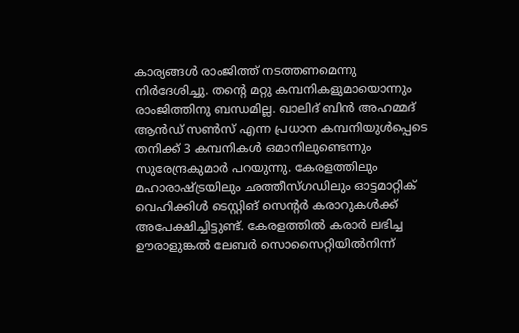കാര്യങ്ങള്‍ രാംജിത്ത് നടത്തണമെന്നു നിര്‍ദേശിച്ചു. തന്റെ മറ്റു കമ്പനികളുമായൊന്നും രാംജിത്തിനു ബന്ധമില്ല. ഖാലിദ് ബിന്‍ അഹമ്മദ് ആന്‍ഡ് സണ്‍സ് എന്ന പ്രധാന കമ്പനിയുള്‍പ്പെടെ തനിക്ക് 3 കമ്പനികള്‍ ഒമാനിലുണ്ടെന്നും സുരേന്ദ്രകുമാര്‍ പറയുന്നു. കേരളത്തിലും മഹാരാഷ്ട്രയിലും ഛത്തീസ്ഗഡിലും ഓട്ടമാറ്റിക് വെഹിക്കിള്‍ ടെസ്റ്റിങ് സെന്റര്‍ കരാറുകള്‍ക്ക് അപേക്ഷിച്ചിട്ടുണ്ട്. കേരളത്തില്‍ കരാര്‍ ലഭിച്ച ഊരാളുങ്കല്‍ ലേബര്‍ സൊസൈറ്റിയില്‍നിന്ന്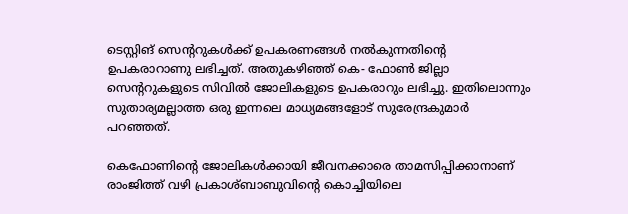ടെസ്റ്റിങ് സെന്ററുകള്‍ക്ക് ഉപകരണങ്ങള്‍ നല്‍കുന്നതിന്റെ ഉപകരാറാണു ലഭിച്ചത്. അതുകഴിഞ്ഞ് കെ- ഫോണ്‍ ജില്ലാ സെന്ററുകളുടെ സിവില്‍ ജോലികളുടെ ഉപകരാറും ലഭിച്ചു. ഇതിലൊന്നും സുതാര്യമല്ലാത്ത ഒരു ഇന്നലെ മാധ്യമങ്ങളോട് സുരേന്ദ്രകുമാര്‍ പറഞ്ഞത്.

കെഫോണിന്റെ ജോലികള്‍ക്കായി ജീവനക്കാരെ താമസിപ്പിക്കാനാണ് രാംജിത്ത് വഴി പ്രകാശ്ബാബുവിന്റെ കൊച്ചിയിലെ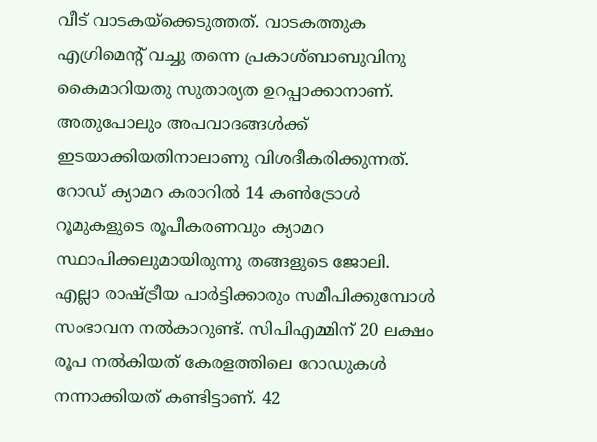വീട് വാടകയ്‌ക്കെടുത്തത്. വാടകത്തുക എഗ്രിമെന്റ് വച്ചു തന്നെ പ്രകാശ്ബാബുവിനു കൈമാറിയതു സുതാര്യത ഉറപ്പാക്കാനാണ്. അതുപോലും അപവാദങ്ങള്‍ക്ക് ഇടയാക്കിയതിനാലാണു വിശദീകരിക്കുന്നത്. റോഡ് ക്യാമറ കരാറില്‍ 14 കണ്‍ട്രോള്‍ റൂമുകളുടെ രൂപീകരണവും ക്യാമറ സ്ഥാപിക്കലുമായിരുന്നു തങ്ങളുടെ ജോലി.
എല്ലാ രാഷ്ട്രീയ പാര്‍ട്ടിക്കാരും സമീപിക്കുമ്പോള്‍ സംഭാവന നല്‍കാറുണ്ട്. സിപിഎമ്മിന് 20 ലക്ഷം രൂപ നല്‍കിയത് കേരളത്തിലെ റോഡുകള്‍ നന്നാക്കിയത് കണ്ടിട്ടാണ്. 42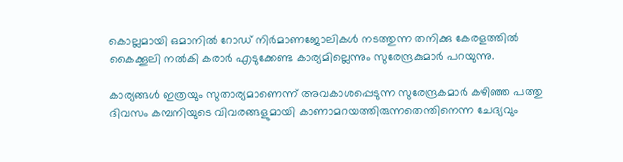കൊല്ലമായി ഒമാനില്‍ റോഡ് നിര്‍മാണജോലികള്‍ നടത്തുന്ന തനിക്കു കേരളത്തില്‍ കൈക്കൂലി നല്‍കി കരാര്‍ എടുക്കേണ്ട കാര്യമില്ലെന്നും സുരേന്ദ്രകുമാര്‍ പറയുന്നു.

കാര്യങ്ങള്‍ ഇത്രയും സുതാര്യമാണെന്ന് അവകാശപ്പെടുന്ന സുരേന്ദ്രകമാര്‍ കഴിഞ്ഞ പത്തു ദിവസം കമ്പനിയുടെ വിവരങ്ങളുമായി കാണാമറയത്തിരുന്നതെന്തിനെന്ന ചേദ്യവും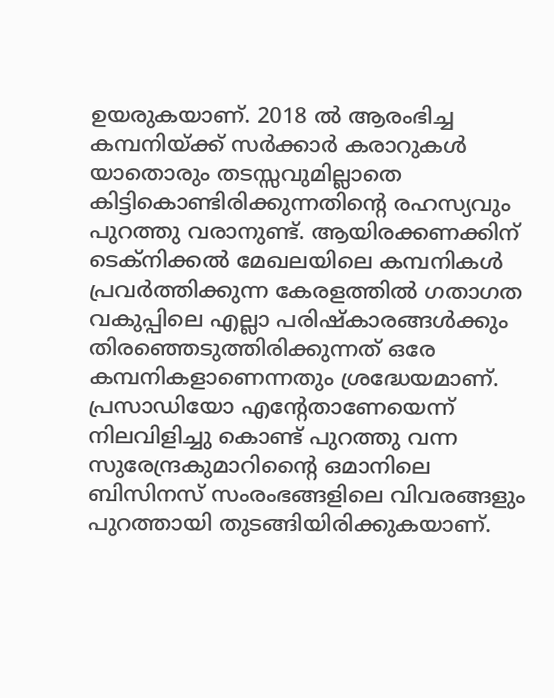ഉയരുകയാണ്. 2018 ല്‍ ആരംഭിച്ച കമ്പനിയ്ക്ക് സര്‍ക്കാര്‍ കരാറുകള്‍ യാതൊരും തടസ്സവുമില്ലാതെ കിട്ടികൊണ്ടിരിക്കുന്നതിന്റെ രഹസ്യവും പുറത്തു വരാനുണ്ട്. ആയിരക്കണക്കിന് ടെക്‌നിക്കല്‍ മേഖലയിലെ കമ്പനികള്‍ പ്രവര്‍ത്തിക്കുന്ന കേരളത്തില്‍ ഗതാഗത വകുപ്പിലെ എല്ലാ പരിഷ്‌കാരങ്ങള്‍ക്കും തിരഞ്ഞെടുത്തിരിക്കുന്നത് ഒരേ കമ്പനികളാണെന്നതും ശ്രദ്ധേയമാണ്. പ്രസാഡിയോ എന്റേതാണേയെന്ന് നിലവിളിച്ചു കൊണ്ട് പുറത്തു വന്ന സുരേന്ദ്രകുമാറിന്റൈ ഒമാനിലെ ബിസിനസ് സംരംഭങ്ങളിലെ വിവരങ്ങളും പുറത്തായി തുടങ്ങിയിരിക്കുകയാണ്.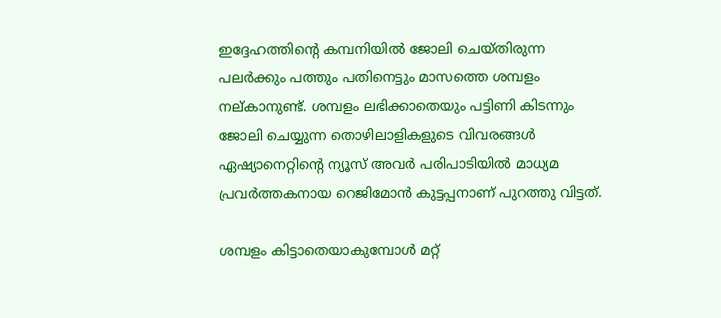ഇദ്ദേഹത്തിന്റെ കമ്പനിയില്‍ ജോലി ചെയ്തിരുന്ന പലര്‍ക്കും പത്തും പതിനെട്ടും മാസത്തെ ശമ്പളം നല്കാനുണ്ട്. ശമ്പളം ലഭിക്കാതെയും പട്ടിണി കിടന്നും ജോലി ചെയ്യുന്ന തൊഴിലാളികളുടെ വിവരങ്ങള്‍ ഏഷ്യാനെറ്റിന്റെ ന്യൂസ് അവര്‍ പരിപാടിയില്‍ മാധ്യമ പ്രവര്‍ത്തകനായ റെജിമോന്‍ കുട്ടപ്പനാണ് പുറത്തു വിട്ടത്.

ശമ്പളം കിട്ടാതെയാകുമ്പോള്‍ മറ്റ്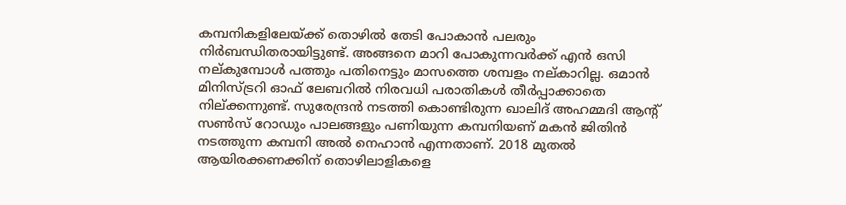കമ്പനികളിലേയ്ക്ക് തൊഴില്‍ തേടി പോകാന്‍ പലരും നിര്‍ബന്ധിതരായിട്ടുണ്ട്. അങ്ങനെ മാറി പോകുന്നവര്‍ക്ക് എന്‍ ഒസി നല്കുമ്പോള്‍ പത്തും പതിനെട്ടും മാസത്തെ ശമ്പളം നല്കാറില്ല. ഒമാന്‍ മിനിസ്ട്രറി ഓഫ് ലേബറില്‍ നിരവധി പരാതികള്‍ തീര്‍പ്പാക്കാതെ നില്ക്കന്നുണ്ട്. സുരേന്ദ്രന്‍ നടത്തി കൊണ്ടിരുന്ന ഖാലിദ് അഹമ്മദി ആന്റ് സണ്‍സ് റോഡും പാലങ്ങളും പണിയുന്ന കമ്പനിയണ് മകന്‍ ജിതിന്‍ നടത്തുന്ന കമ്പനി അല്‍ നെഹാന്‍ എന്നതാണ്. 2018 മുതല്‍ ആയിരക്കണക്കിന് തൊഴിലാളികളെ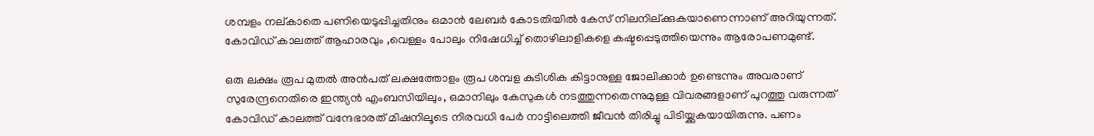ശമ്പളം നല്കാതെ പണിയെടുപ്പിച്ചതിനും ഒമാന്‍ ലേബര്‍ കോടതിയില്‍ കേസ് നിലനില്ക്കുകയാണെന്നാണ് അറിയുന്നത്. കോവിഡ് കാലത്ത് ആഹാരവും ,വെള്ളം പോലും നിഷേധിച്ച് തൊഴിലാളികളെ കഷ്ടപ്പെടുത്തിയെന്നും ആരോപണമുണ്ട്.

ഒരു ലക്ഷം രൂപ മുതല്‍ അന്‍പത് ലക്ഷത്തോളം രൂപ ശമ്പള കുടിശിക കിട്ടാനുള്ള ജോലിക്കാര്‍ ഉണ്ടെന്നും അവരാണ് സുരേന്ദ്രനെതിരെ ഇന്ത്യന്‍ എംബസിയിലും, ഒമാനിലും കേസുകള്‍ നടത്തുന്നതെന്നുമുള്ള വിവരങ്ങളാണ് പുറത്തു വരുന്നത് കോവിഡ് കാലത്ത് വന്ദേഭാരത് മിഷനിലൂടെ നിരവധി പേര്‍ നാട്ടിലെത്തി ജീവന്‍ തിരിച്ചു പിടിയ്ക്കുകയായിരുന്നു. പണം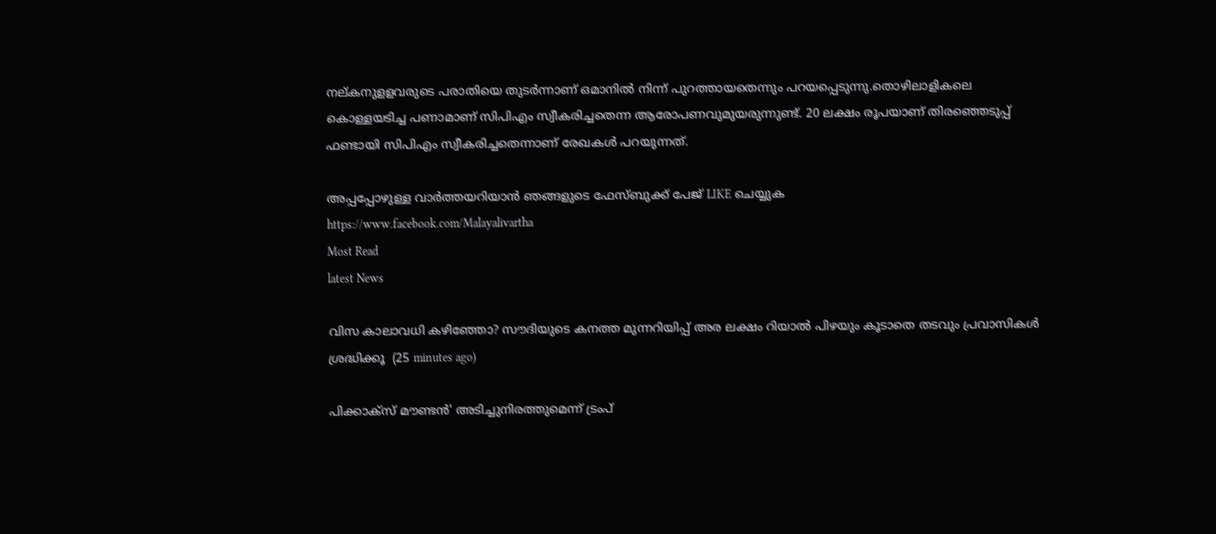നല്കനുളളവരുടെ പരാതിയെ തുടര്‍ന്നാണ് ഒമാനില്‍ നിന്ന് പുറത്തായതെന്നും പറയപ്പെടുന്നു.തൊഴിലാളികലെ കൊള്ളയടിച്ച പണാമാണ് സിപിഎം സ്വീകരിച്ചതെന്ന ആരോപണവുമുയരുന്നുണ്ട്. 20 ലക്ഷം രൂപയാണ് തിരഞ്ഞെടുപ്പ് ഫണ്ടായി സിപിഎം സ്വീകരിച്ചതെന്നാണ് രേഖകള്‍ പറയുന്നത്.

അപ്പപ്പോഴുള്ള വാര്‍ത്തയറിയാന്‍ ഞങ്ങളുടെ ഫേസ്‌ബുക്ക്‌ പേജ് LIKE ചെയ്യുക
https://www.facebook.com/Malayalivartha
Most Read
latest News

വിസ കാലാവധി കഴിഞ്ഞോ? സൗദിയുടെ കനത്ത മുന്നറിയിപ്പ് അര ലക്ഷം റിയാൽ പിഴയും കൂടാതെ തടവും പ്രവാസികൾ ശ്രദ്ധിക്കൂ  (25 minutes ago)

പിക്കാക്സ് മൗണ്ടൻ' അടിച്ചുനിരത്തുമെന്ന് ട്രംപ്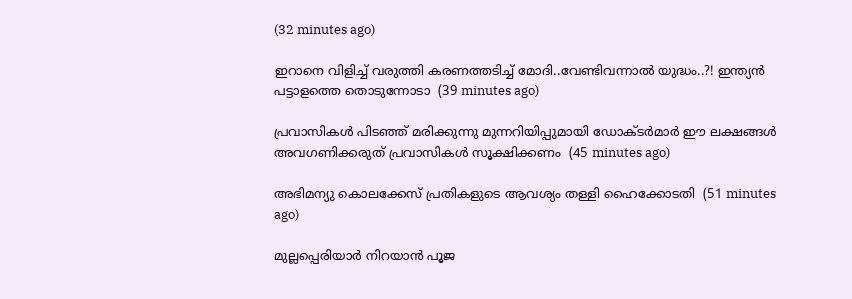(32 minutes ago)

ഇറാനെ വിളിച്ച് വരുത്തി കരണത്തടിച്ച് മോദി..വേണ്ടിവന്നാൽ യുദ്ധം..?! ഇന്ത്യൻ പട്ടാളത്തെ തൊടുന്നോടാ  (39 minutes ago)

പ്രവാസികൾ പിടഞ്ഞ് മരിക്കുന്നു മുന്നറിയിപ്പുമായി ഡോക്‌ടർമാർ ഈ ലക്ഷങ്ങൾ അവഗണിക്കരുത് പ്രവാസികൾ സൂക്ഷിക്കണം  (45 minutes ago)

അഭിമന്യു കൊലക്കേസ് പ്രതികളുടെ ആവശ്യം തള്ളി ഹൈക്കോടതി  (51 minutes ago)

മുല്ലപ്പെരിയാർ നിറയാൻ പൂജ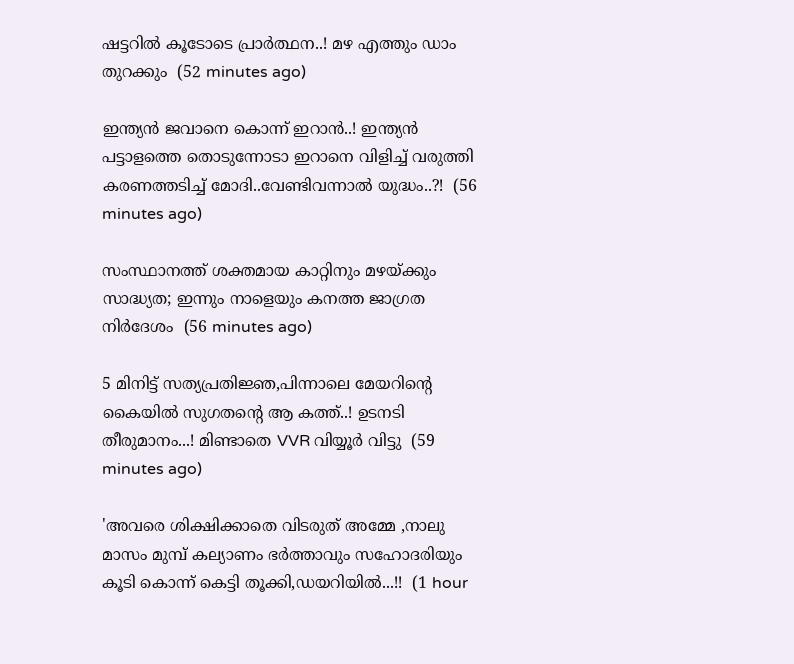ഷട്ടറിൽ കൂടോടെ പ്രാർത്ഥന..! മഴ എത്തും ഡാം തുറക്കും  (52 minutes ago)

ഇന്ത്യൻ ജവാനെ കൊന്ന് ഇറാൻ..! ഇന്ത്യൻ പട്ടാളത്തെ തൊടുന്നോടാ ഇറാനെ വിളിച്ച് വരുത്തി കരണത്തടിച്ച് മോദി..വേണ്ടിവന്നാൽ യുദ്ധം..?!  (56 minutes ago)

സംസ്ഥാനത്ത് ശക്തമായ കാറ്റിനും മഴയ്ക്കും സാദ്ധ്യത; ഇന്നും നാളെയും കനത്ത ജാഗ്രത നിര്‍ദേശം  (56 minutes ago)

5 മിനിട്ട് സത്യപ്രതിജ്ഞ,പിന്നാലെ മേയറിന്റെ കൈയിൽ സുഗതന്റെ ആ കത്ത്..! ഉടനടി തീരുമാനം...! മിണ്ടാതെ VVR വിയ്യൂർ വിട്ടു  (59 minutes ago)

'അവരെ ശിക്ഷിക്കാതെ വിടരുത് അമ്മേ ,നാലു മാസം മുമ്പ് കല്യാണം ഭർത്താവും സഹോദരിയും കൂടി കൊന്ന് കെട്ടി തൂക്കി,ഡയറിയിൽ...!!  (1 hour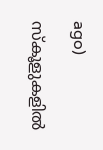ago)

സ്‌കൂളുകളില്‍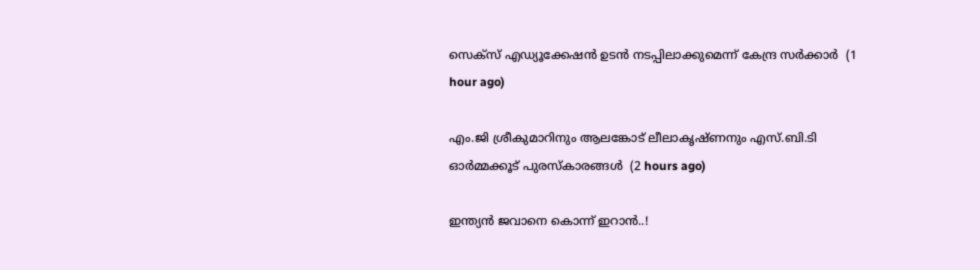സെക്സ് എഡ്യൂക്കേഷന്‍ ഉടന്‍ നടപ്പിലാക്കുമെന്ന് കേന്ദ്ര സര്‍ക്കാര്‍  (1 hour ago)

എം.ജി ശ്രീകുമാറിനും ആലങ്കോട് ലീലാകൃഷ്ണനും എസ്.ബി.ടി ഓര്‍മ്മക്കൂട് പുരസ്‌കാരങ്ങള്‍  (2 hours ago)

ഇന്ത്യൻ ജവാനെ കൊന്ന് ഇറാൻ..!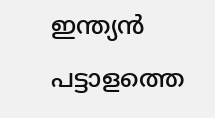ഇന്ത്യൻ പട്ടാളത്തെ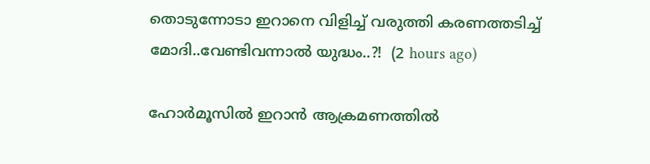തൊടുന്നോടാ ഇറാനെ വിളിച്ച് വരുത്തി കരണത്തടിച്ച് മോദി..വേണ്ടിവന്നാൽ യുദ്ധം..?!  (2 hours ago)

ഹോര്‍മൂസില്‍ ഇറാന്‍ ആക്രമണത്തില്‍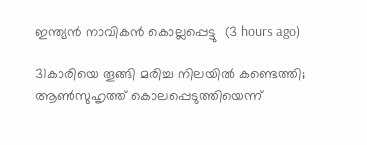ഇന്ത്യന്‍ നാവികന്‍ കൊല്ലപ്പെട്ടു  (3 hours ago)

31കാരിയെ തൂങ്ങി മരിച്ച നിലയിൽ കണ്ടെത്തി; ആൺസുഹൃത്ത് കൊലപ്പെടുത്തിയെന്ന്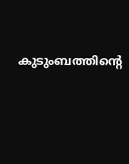കുടുംബത്തിന്റെ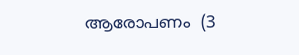ആരോപണം  (3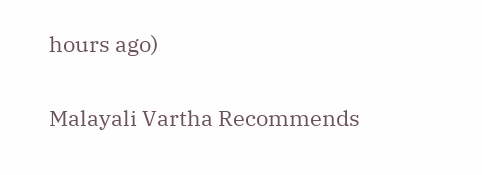hours ago)

Malayali Vartha Recommends